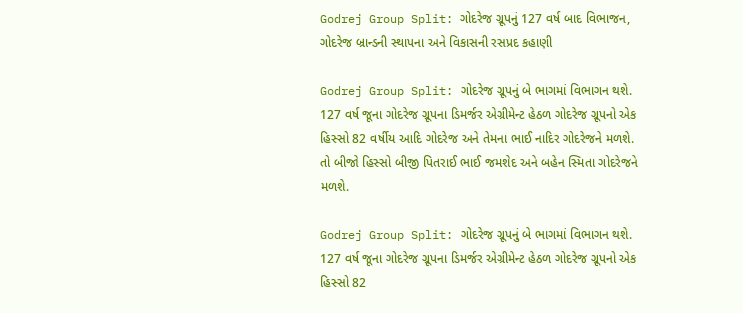Godrej Group Split: ગોદરેજ ગ્રૂપનું 127 વર્ષ બાદ વિભાજન, ગોદરેજ બ્રાન્ડની સ્થાપના અને વિકાસની રસપ્રદ કહાણી

Godrej Group Split: ગોદરેજ ગ્રૂપનું બે ભાગમાં વિભાગન થશે. 127 વર્ષ જૂના ગોદરેજ ગ્રૂપના ડિમર્જર એગ્રીમેન્ટ હેઠળ ગોદરેજ ગ્રૂપનો એક હિસ્સો 82 વર્ષીય આદિ ગોદરેજ અને તેમના ભાઈ નાદિર ગોદરેજને મળશે. તો બીજો હિસ્સો બીજી પિતરાઈ ભાઈ જમશેદ અને બહેન સ્મિતા ગોદરેજને મળશે.

Godrej Group Split: ગોદરેજ ગ્રૂપનું બે ભાગમાં વિભાગન થશે. 127 વર્ષ જૂના ગોદરેજ ગ્રૂપના ડિમર્જર એગ્રીમેન્ટ હેઠળ ગોદરેજ ગ્રૂપનો એક હિસ્સો 82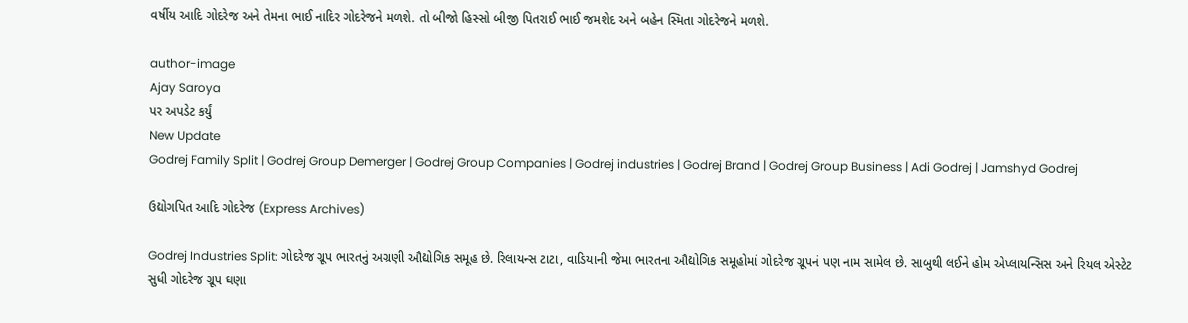વર્ષીય આદિ ગોદરેજ અને તેમના ભાઈ નાદિર ગોદરેજને મળશે. તો બીજો હિસ્સો બીજી પિતરાઈ ભાઈ જમશેદ અને બહેન સ્મિતા ગોદરેજને મળશે.

author-image
Ajay Saroya
પર અપડેટ કર્યું
New Update
Godrej Family Split | Godrej Group Demerger | Godrej Group Companies | Godrej industries | Godrej Brand | Godrej Group Business | Adi Godrej | Jamshyd Godrej

ઉદ્યોગપિત આદિ ગોદરેજ (Express Archives)

Godrej Industries Split: ગોદરેજ ગ્રૂપ ભારતનું અગ્રણી ઔદ્યોગિક સમૂહ છે. રિલાયન્સ ટાટા, વાડિયાની જેમા ભારતના ઔદ્યોગિક સમૂહોમાં ગોદરેજ ગ્રૂપનં પણ નામ સામેલ છે. સાબુથી લઈને હોમ એપ્લાયન્સિસ અને રિયલ એસ્ટેટ સુધી ગોદરેજ ગ્રૂપ ઘણા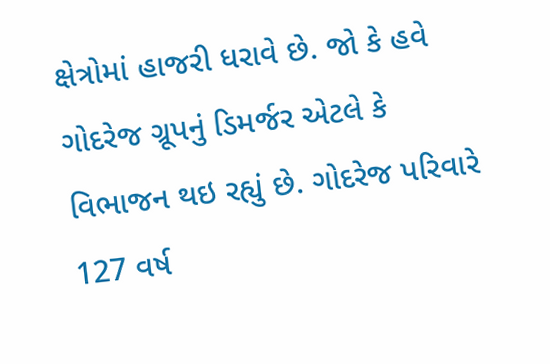ક્ષેત્રોમાં હાજરી ધરાવે છે. જો કે હવે ગોદરેજ ગ્રૂપનું ડિમર્જર એટલે કે વિભાજન થઇ રહ્યું છે. ગોદરેજ પરિવારે 127 વર્ષ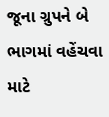જૂના ગ્રુપને બે ભાગમાં વહેંચવા માટે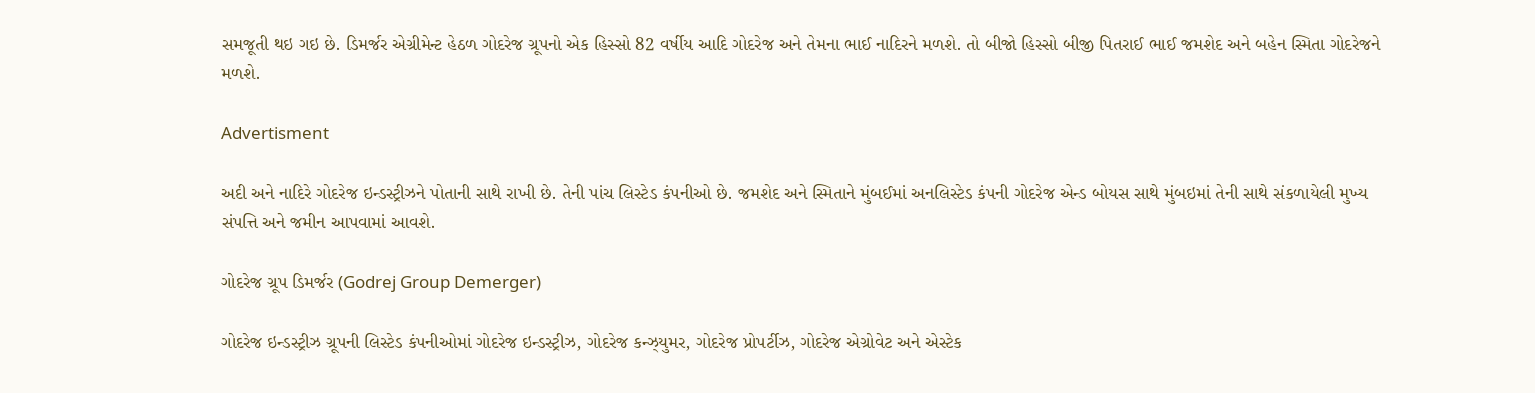સમજૂતી થઇ ગઇ છે. ડિમર્જર એગ્રીમેન્ટ હેઠળ ગોદરેજ ગ્રૂપનો એક હિસ્સો 82 વર્ષીય આદિ ગોદરેજ અને તેમના ભાઈ નાદિરને મળશે. તો બીજો હિસ્સો બીજી પિતરાઈ ભાઈ જમશેદ અને બહેન સ્મિતા ગોદરેજને મળશે.

Advertisment

અદી અને નાદિરે ગોદરેજ ઇન્ડસ્ટ્રીઝને પોતાની સાથે રાખી છે. તેની પાંચ લિસ્ટેડ કંપનીઓ છે. જમશેદ અને સ્મિતાને મુંબઈમાં અનલિસ્ટેડ કંપની ગોદરેજ એન્ડ બોયસ સાથે મુંબઇમાં તેની સાથે સંકળાયેલી મુખ્ય સંપત્તિ અને જમીન આપવામાં આવશે.

ગોદરેજ ગ્રૂપ ડિમર્જર (Godrej Group Demerger)

ગોદરેજ ઇન્ડસ્ટ્રીઝ ગ્રૂપની લિસ્ટેડ કંપનીઓમાં ગોદરેજ ઇન્ડસ્ટ્રીઝ, ગોદરેજ કન્ઝ્યુમર, ગોદરેજ પ્રોપર્ટીઝ, ગોદરેજ એગ્રોવેટ અને એસ્ટેક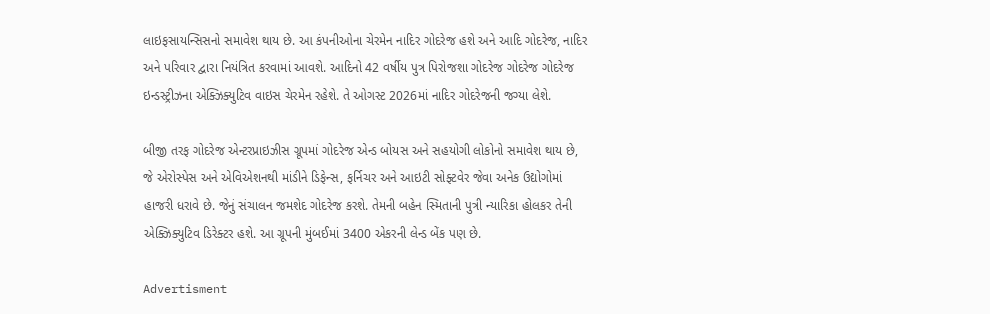લાઇફસાયન્સિસનો સમાવેશ થાય છે. આ કંપનીઓના ચેરમેન નાદિર ગોદરેજ હશે અને આદિ ગોદરેજ, નાદિર અને પરિવાર દ્વારા નિયંત્રિત કરવામાં આવશે. આદિનો 42 વર્ષીય પુત્ર પિરોજશા ગોદરેજ ગોદરેજ ગોદરેજ ઇન્ડસ્ટ્રીઝના એક્ઝિક્યુટિવ વાઇસ ચેરમેન રહેશે. તે ઓગસ્ટ 2026માં નાદિર ગોદરેજની જગ્યા લેશે.

બીજી તરફ ગોદરેજ એન્ટરપ્રાઇઝીસ ગ્રૂપમાં ગોદરેજ એન્ડ બોયસ અને સહયોગી લોકોનો સમાવેશ થાય છે, જે એરોસ્પેસ અને એવિએશનથી માંડીને ડિફેન્સ, ફર્નિચર અને આઇટી સોફ્ટવેર જેવા અનેક ઉદ્યોગોમાં હાજરી ધરાવે છે. જેનું સંચાલન જમશેદ ગોદરેજ કરશે. તેમની બહેન સ્મિતાની પુત્રી ન્યારિકા હોલકર તેની એક્ઝિક્યુટિવ ડિરેક્ટર હશે. આ ગ્રૂપની મુંબઈમાં 3400 એકરની લેન્ડ બેંક પણ છે.

Advertisment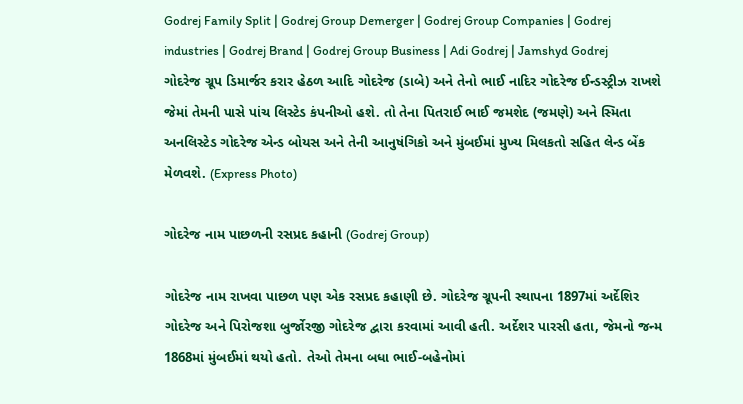Godrej Family Split | Godrej Group Demerger | Godrej Group Companies | Godrej industries | Godrej Brand | Godrej Group Business | Adi Godrej | Jamshyd Godrej
ગોદરેજ ગ્રૂપ ડિમાર્જર કરાર હેઠળ આદિ ગોદરેજ (ડાબે) અને તેનો ભાઈ નાદિર ગોદરેજ ઈન્ડસ્ટ્રીઝ રાખશે જેમાં તેમની પાસે પાંચ લિસ્ટેડ કંપનીઓ હશે. તો તેના પિતરાઈ ભાઈ જમશેદ (જમણે) અને સ્મિતા અનલિસ્ટેડ ગોદરેજ એન્ડ બોયસ અને તેની આનુષંગિકો અને મુંબઈમાં મુખ્ય મિલકતો સહિત લેન્ડ બેંક મેળવશે. (Express Photo)

ગોદરેજ નામ પાછળની રસપ્રદ કહાની (Godrej Group)

ગોદરેજ નામ રાખવા પાછળ પણ એક રસપ્રદ કહાણી છે. ગોદરેજ ગ્રૂપની સ્થાપના 1897માં અર્દેશિર ગોદરેજ અને પિરોજશા બુર્જોરજી ગોદરેજ દ્વારા કરવામાં આવી હતી. અર્દેશર પારસી હતા, જેમનો જન્મ 1868માં મુંબઈમાં થયો હતો. તેઓ તેમના બધા ભાઈ-બહેનોમાં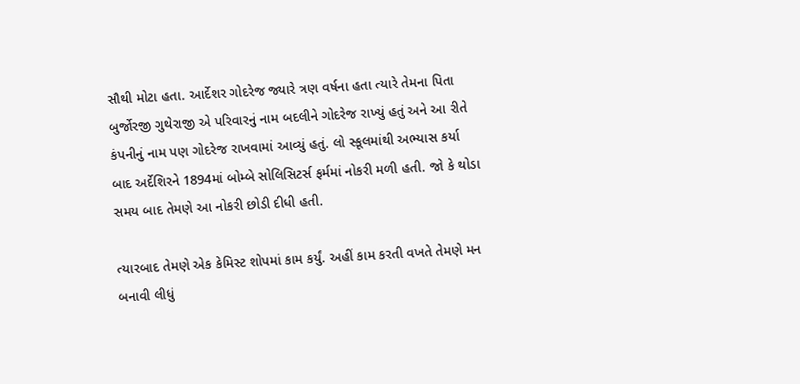સૌથી મોટા હતા. આર્દેશર ગોદરેજ જ્યારે ત્રણ વર્ષના હતા ત્યારે તેમના પિતા બુર્જોરજી ગુથેરાજી એ પરિવારનું નામ બદલીને ગોદરેજ રાખ્યું હતું અને આ રીતે કંપનીનું નામ પણ ગોદરેજ રાખવામાં આવ્યું હતું. લો સ્કૂલમાંથી અભ્યાસ કર્યા બાદ અર્દેશિરને 1894માં બોમ્બે સોલિસિટર્સ ફર્મમાં નોકરી મળી હતી. જો કે થોડા સમય બાદ તેમણે આ નોકરી છોડી દીધી હતી.

ત્યારબાદ તેમણે એક કેમિસ્ટ શોપમાં કામ કર્યું. અહીં કામ કરતી વખતે તેમણે મન બનાવી લીધું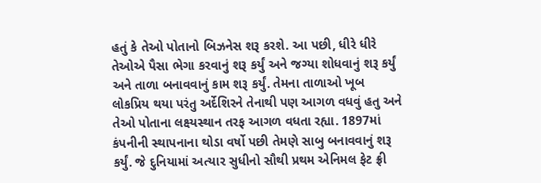હતું કે તેઓ પોતાનો બિઝનેસ શરૂ કરશે. આ પછી, ધીરે ધીરે તેઓએ પૈસા ભેગા કરવાનું શરૂ કર્યું અને જગ્યા શોધવાનું શરૂ કર્યું અને તાળા બનાવવાનું કામ શરૂ કર્યું. તેમના તાળાઓ ખૂબ લોકપ્રિય થયા પરંતુ અર્દેશિરને તેનાથી પણ આગળ વધવું હતુ અને તેઓ પોતાના લક્ષ્યસ્થાન તરફ આગળ વધતા રહ્યા. 1897માં કંપનીની સ્થાપનાના થોડા વર્ષો પછી તેમણે સાબુ બનાવવાનું શરૂ કર્યું. જે દુનિયામાં અત્યાર સુધીનો સૌથી પ્રથમ એનિમલ ફેટ ફ્રી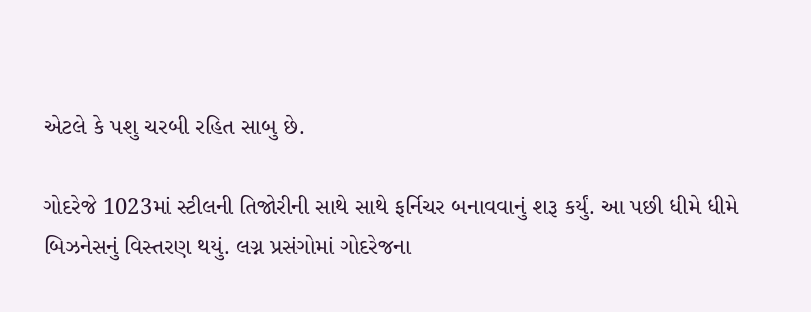એટલે કે પશુ ચરબી રહિત સાબુ છે.

ગોદરેજે 1023માં સ્ટીલની તિજોરીની સાથે સાથે ફર્નિચર બનાવવાનું શરૂ કર્યું. આ પછી ધીમે ધીમે બિઝનેસનું વિસ્તરણ થયું. લગ્ન પ્રસંગોમાં ગોદરેજના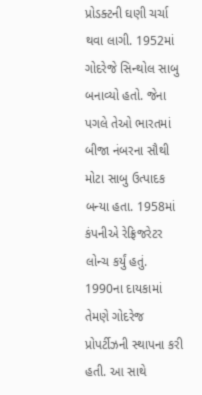પ્રોડક્ટની ઘણી ચર્ચા થવા લાગી. 1952માં ગોદરેજે સિન્થોલ સાબુ બનાવ્યો હતો. જેના પગલે તેઓ ભારતમાં બીજા નંબરના સૌથી મોટા સાબુ ઉત્પાદક બન્યા હતા. 1958માં કંપનીએ રેફ્રિજરેટર લોન્ચ કર્યું હતું. 1990ના દાયકામાં તેમણે ગોદરેજ પ્રોપર્ટીઝની સ્થાપના કરી હતી. આ સાથે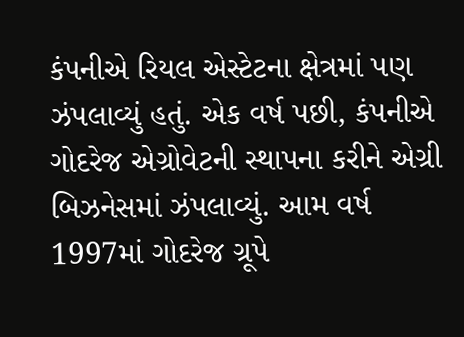કંપનીએ રિયલ એસ્ટેટના ક્ષેત્રમાં પણ ઝંપલાવ્યું હતું. એક વર્ષ પછી, કંપનીએ ગોદરેજ એગ્રોવેટની સ્થાપના કરીને એગ્રી બિઝનેસમાં ઝંપલાવ્યું. આમ વર્ષ 1997માં ગોદરેજ ગ્રૂપે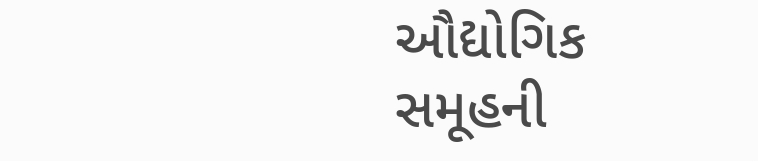ઔદ્યોગિક સમૂહની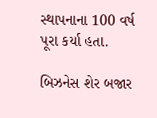સ્થાપનાના 100 વર્ષ પૂરા કર્યા હતા.

બિઝનેસ શેર બજાર